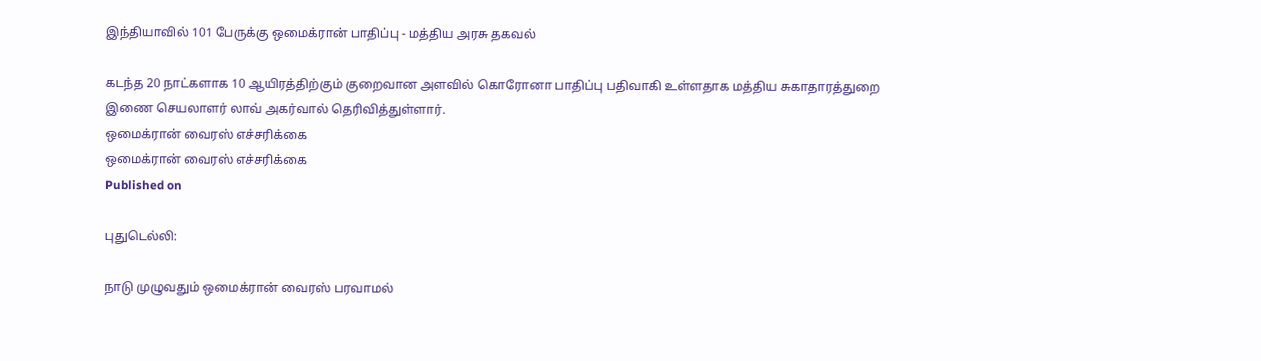இந்தியாவில் 101 பேருக்கு ஒமைக்ரான் பாதிப்பு - மத்திய அரசு தகவல்

கடந்த 20 நாட்களாக 10 ஆயிரத்திற்கும் குறைவான அளவில் கொரோனா பாதிப்பு பதிவாகி உள்ளதாக மத்திய சுகாதாரத்துறை இணை செயலாளர் லாவ் அகர்வால் தெரிவித்துள்ளார்.
ஒமைக்ரான் வைரஸ் எச்சரிக்கை
ஒமைக்ரான் வைரஸ் எச்சரிக்கை
Published on

புதுடெல்லி:

நாடு முழுவதும் ஒமைக்ரான் வைரஸ் பரவாமல்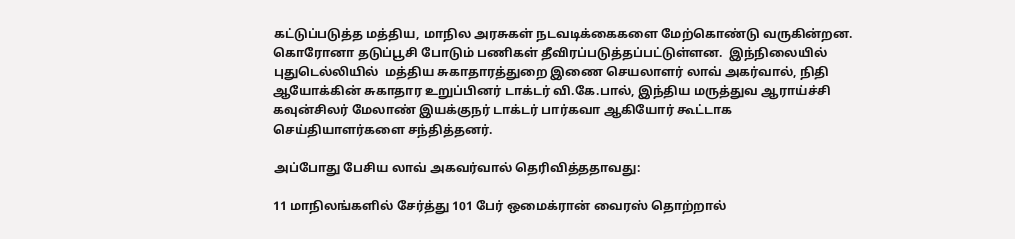கட்டுப்படுத்த மத்திய, மாநில அரசுகள் நடவடிக்கைகளை மேற்கொண்டு வருகின்றன. கொரோனா தடுப்பூசி போடும் பணிகள் தீவிரப்படுத்தப்பட்டுள்ளன.  இந்நிலையில் புதுடெல்லியில்  மத்திய சுகாதாரத்துறை இணை செயலாளர் லாவ் அகர்வால், நிதி ஆயோக்கின் சுகாதார உறுப்பினர் டாக்டர் வி.கே.பால், இந்திய மருத்துவ ஆராய்ச்சி கவுன்சிலர் மேலாண் இயக்குநர் டாக்டர் பார்கவா ஆகியோர் கூட்டாக செய்தியாளர்களை சந்தித்தனர்.

அப்போது பேசிய லாவ் அகவர்வால் தெரிவித்ததாவது:

11 மாநிலங்களில் சேர்த்து 101 பேர் ஒமைக்ரான் வைரஸ் தொற்றால்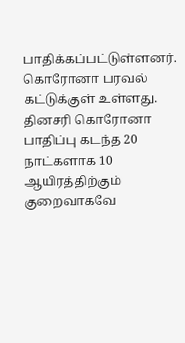பாதிக்கப்பட்டுள்ளனர். கொரோனா பரவல் கட்டுக்குள் உள்ளது.  தினசரி கொரோனா பாதிப்பு கடந்த 20 நாட்களாக 10 ஆயிரத்திற்கும் குறைவாகவே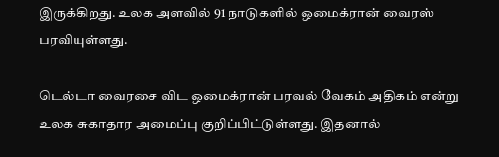இருக்கிறது. உலக அளவில் 91 நாடுகளில் ஒமைக்ரான் வைரஸ் பரவியுள்ளது.

டெல்டா வைரசை விட ஒமைக்ரான் பரவல் வேகம் அதிகம் என்று உலக சுகாதார அமைப்பு குறிப்பிட்டுள்ளது. இதனால்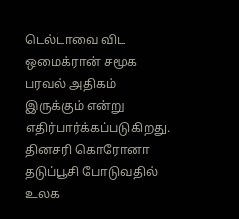டெல்டாவை விட ஒமைக்ரான் சமூக பரவல் அதிகம் இருக்கும் என்று எதிர்பார்க்கப்படுகிறது. தினசரி கொரோனா தடுப்பூசி போடுவதில் உலக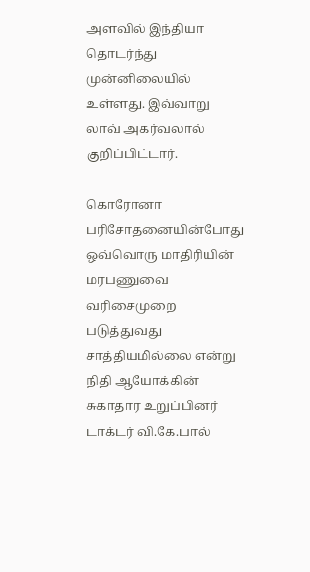அளவில் இந்தியா தொடர்ந்து முன்னிலையில் உள்ளது. இவ்வாறு லாவ் அகர்வலால் குறிப்பிட்டார்.

கொரோனா பரிசோதனையின்போது ஒவ்வொரு மாதிரியின் மரபணுவை வரிசைமுறை படுத்துவது சாத்தியமில்லை என்று நிதி ஆயோக்கின் சுகாதார உறுப்பினர் டாக்டர் வி.கே.பால்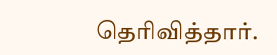தெரிவித்தார்.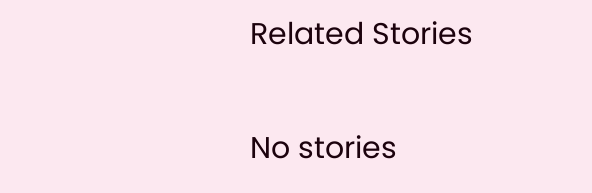Related Stories

No stories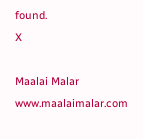found.
X

Maalai Malar
www.maalaimalar.com